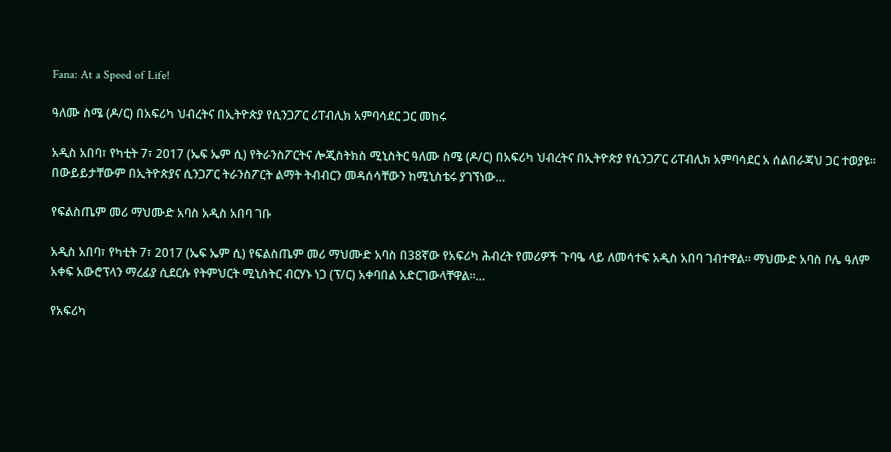Fana: At a Speed of Life!

ዓለሙ ስሜ (ዶ/ር) በአፍሪካ ህብረትና በኢትዮጵያ የሲንጋፖር ሪፐብሊክ አምባሳደር ጋር መከሩ

አዲስ አበባ፣ የካቲት 7፣ 2017 (ኤፍ ኤም ሲ) የትራንስፖርትና ሎጂስትክስ ሚኒስትር ዓለሙ ስሜ (ዶ/ር) በአፍሪካ ህብረትና በኢትዮጵያ የሲንጋፖር ሪፐብሊክ አምባሳደር አ ሰልበራጃህ ጋር ተወያዩ፡፡ በውይይታቸውም በኢትዮጵያና ሲንጋፖር ትራንስፖርት ልማት ትብብርን መዳሰሳቸውን ከሚኒስቴሩ ያገኘነው…

የፍልስጤም መሪ ማህሙድ አባስ አዲስ አበባ ገቡ

አዲስ አበባ፣ የካቲት 7፣ 2017 (ኤፍ ኤም ሲ) የፍልስጤም መሪ ማህሙድ አባስ በ38ኛው የአፍሪካ ሕብረት የመሪዎች ጉባዔ ላይ ለመሳተፍ አዲስ አበባ ገብተዋል። ማህሙድ አባስ ቦሌ ዓለም አቀፍ አውሮፕላን ማረፊያ ሲደርሱ የትምህርት ሚኒስትር ብርሃኑ ነጋ (ፕ/ር) አቀባበል አድርገውላቸዋል።…

የአፍሪካ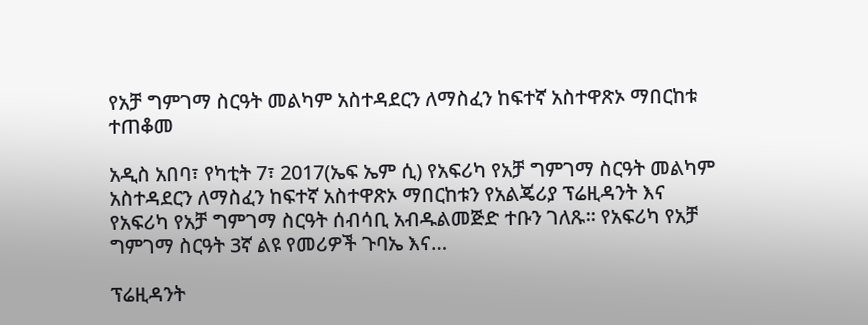የአቻ ግምገማ ስርዓት መልካም አስተዳደርን ለማስፈን ከፍተኛ አስተዋጽኦ ማበርከቱ ተጠቆመ

አዲስ አበባ፣ የካቲት 7፣ 2017(ኤፍ ኤም ሲ) የአፍሪካ የአቻ ግምገማ ስርዓት መልካም አስተዳደርን ለማስፈን ከፍተኛ አስተዋጽኦ ማበርከቱን የአልጄሪያ ፕሬዚዳንት እና የአፍሪካ የአቻ ግምገማ ስርዓት ሰብሳቢ አብዱልመጅድ ተቡን ገለጹ። የአፍሪካ የአቻ ግምገማ ስርዓት 3ኛ ልዩ የመሪዎች ጉባኤ እና…

ፕሬዚዳንት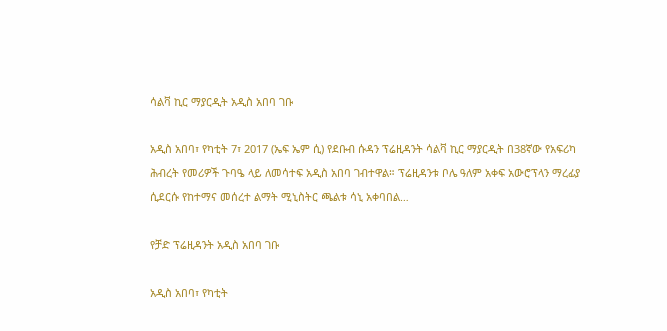ሳልቫ ኪር ማያርዲት አዲስ አበባ ገቡ

አዲስ አበባ፣ የካቲት 7፣ 2017 (ኤፍ ኤም ሲ) የደቡብ ሱዳን ፕሬዚዳንት ሳልቫ ኪር ማያርዲት በ38ኛው የአፍሪካ ሕብረት የመሪዎች ጉባዔ ላይ ለመሳተፍ አዲስ አበባ ገብተዋል። ፕሬዚዳንቱ ቦሌ ዓለም አቀፍ አውሮፕላን ማረፊያ ሲደርሱ የከተማና መሰረተ ልማት ሚኒስትር ጫልቱ ሳኒ አቀባበል…

የቻድ ፕሬዚዳንት አዲስ አበባ ገቡ

አዲስ አበባ፣ የካቲት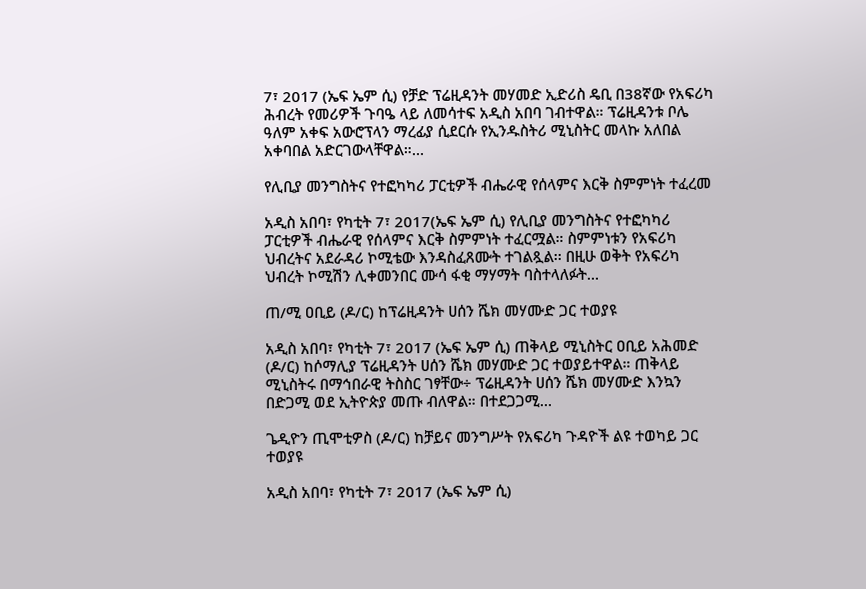7፣ 2017 (ኤፍ ኤም ሲ) የቻድ ፕሬዚዳንት መሃመድ ኢድሪስ ዴቢ በ38ኛው የአፍሪካ ሕብረት የመሪዎች ጉባዔ ላይ ለመሳተፍ አዲስ አበባ ገብተዋል። ፕሬዚዳንቱ ቦሌ ዓለም አቀፍ አውሮፕላን ማረፊያ ሲደርሱ የኢንዱስትሪ ሚኒስትር መላኩ አለበል አቀባበል አድርገውላቸዋል።…

የሊቢያ መንግስትና የተፎካካሪ ፓርቲዎች ብሔራዊ የሰላምና እርቅ ስምምነት ተፈረመ

አዲስ አበባ፣ የካቲት 7፣ 2017(ኤፍ ኤም ሲ) የሊቢያ መንግስትና የተፎካካሪ ፓርቲዎች ብሔራዊ የሰላምና እርቅ ስምምነት ተፈርሟል። ስምምነቱን የአፍሪካ ህብረትና አደራዳሪ ኮሚቴው እንዳስፈጸሙት ተገልጿል፡፡ በዚሁ ወቅት የአፍሪካ ህብረት ኮሚሽን ሊቀመንበር ሙሳ ፋቂ ማሃማት ባስተላለፉት…

ጠ/ሚ ዐቢይ (ዶ/ር) ከፕሬዚዳንት ሀሰን ሼክ መሃሙድ ጋር ተወያዩ

አዲስ አበባ፣ የካቲት 7፣ 2017 (ኤፍ ኤም ሲ) ጠቅላይ ሚኒስትር ዐቢይ አሕመድ (ዶ/ር) ከሶማሊያ ፕሬዚዳንት ሀሰን ሼክ መሃሙድ ጋር ተወያይተዋል። ጠቅላይ ሚኒስትሩ በማኅበራዊ ትስስር ገፃቸው÷ ፕሬዚዳንት ሀሰን ሼክ መሃሙድ እንኳን በድጋሚ ወደ ኢትዮጵያ መጡ ብለዋል። በተደጋጋሚ…

ጌዲዮን ጢሞቲዎስ (ዶ/ር) ከቻይና መንግሥት የአፍሪካ ጉዳዮች ልዩ ተወካይ ጋር ተወያዩ

አዲስ አበባ፣ የካቲት 7፣ 2017 (ኤፍ ኤም ሲ)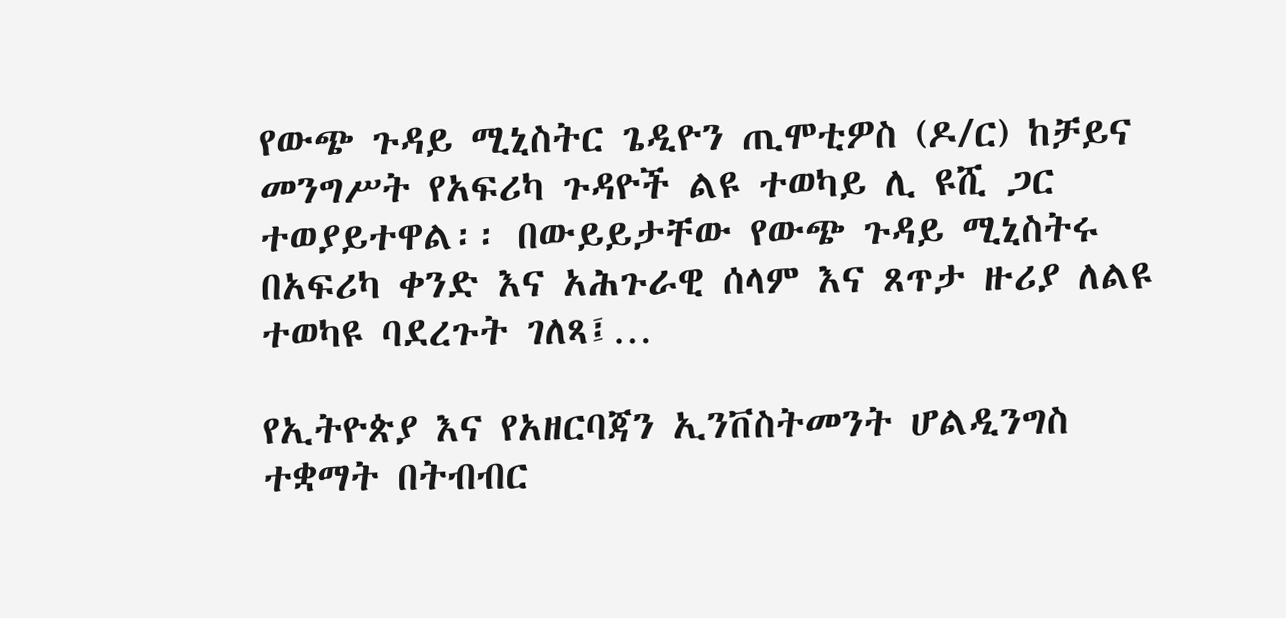የውጭ ጉዳይ ሚኒስትር ጌዲዮን ጢሞቲዎስ (ዶ/ር) ከቻይና መንግሥት የአፍሪካ ጉዳዮች ልዩ ተወካይ ሊ ዩሺ ጋር ተወያይተዋል፡፡ በውይይታቸው የውጭ ጉዳይ ሚኒስትሩ በአፍሪካ ቀንድ እና አሕጉራዊ ሰላም እና ጸጥታ ዙሪያ ለልዩ ተወካዩ ባደረጉት ገለጻ፤…

የኢትዮጵያ እና የአዘርባጃን ኢንቨስትመንት ሆልዲንግስ ተቋማት በትብብር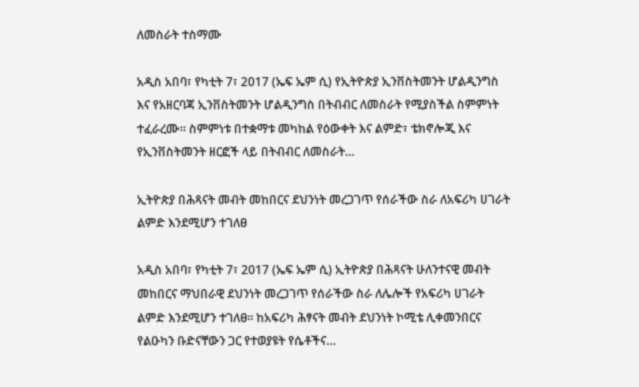ለመስራት ተስማሙ

አዲስ አበባ፣ የካቲት 7፣ 2017 (ኤፍ ኤም ሲ) የኢትዮጵያ ኢንቨስትመንት ሆልዲንግስ እና የአዘርባጃ ኢንቨስትመንት ሆልዲንግስ በትብብር ለመስራት የሚያስችል ስምምነት ተፈራረሙ፡፡ ስምምነቱ በተቋማቱ መካከል የዕውቀት እና ልምድ፣ ቴክኖሎጂ እና የኢንቨስትመንት ዘርፎች ላይ በትብብር ለመስራት…

ኢትዮጵያ በሕጻናት መብት መከበርና ደህንነት መረጋገጥ የሰራችው ስራ ለአፍሪካ ሀገራት ልምድ እንደሚሆን ተገለፀ

አዲስ አበባ፣ የካቲት 7፣ 2017 (ኤፍ ኤም ሲ) ኢትዮጵያ በሕጻናት ሁለንተናዊ መብት መከበርና ማህበራዊ ደህንነት መረጋገጥ የሰራችው ስራ ለሌሎች የአፍሪካ ሀገራት ልምድ እንደሚሆን ተገለፀ። ከአፍሪካ ሕፃናት መብት ደህንነት ኮሚቴ ሊቀመንበርና የልዑካን ቡድናቸውን ጋር የተወያዩት የሴቶችና…